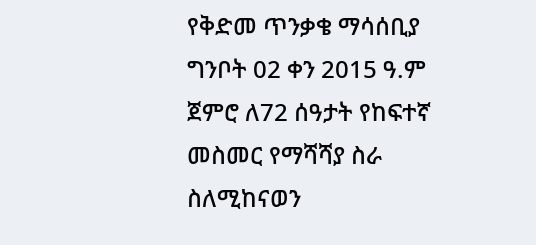የቅድመ ጥንቃቄ ማሳሰቢያ ግንቦት 02 ቀን 2015 ዓ.ም ጀምሮ ለ72 ሰዓታት የከፍተኛ መስመር የማሻሻያ ስራ ስለሚከናወን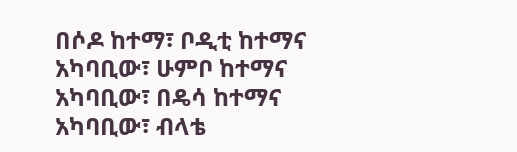በሶዶ ከተማ፣ ቦዲቲ ከተማና አካባቢው፣ ሁምቦ ከተማና አካባቢው፣ በዴሳ ከተማና አካባቢው፣ ብላቴ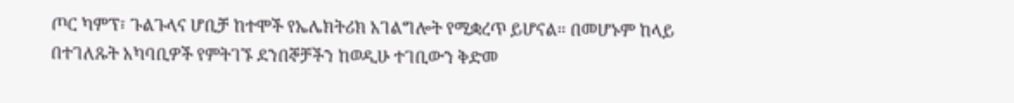ጦር ካምፕ፣ ጉልጉላና ሆቢቻ ከተሞች የኤሌክትሪክ አገልግሎት የሚቋረጥ ይሆናል። በመሆኑም ከላይ በተገለጹት አካባቢዎች የምትገኙ ደንበኞቻችን ከወዲሁ ተገቢውን ቅድመ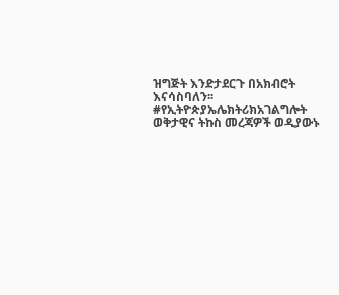ዝግጅት እንድታደርጉ በአክብሮት እናሳስባለን፡፡ #የኢትዮጵያኤሌክትሪክአገልግሎት ወቅታዊና ትኩስ መረጃዎች ወዲያውኑ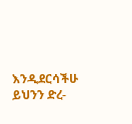እንዲደርሳችሁ ይህንን ድረ-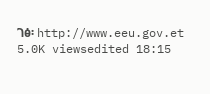ገፅ፡ http://www.eeu.gov.et 5.0K viewsedited 18:15